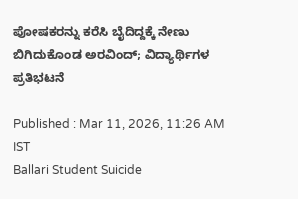ಪೋಷಕರನ್ನು ಕರೆಸಿ ಬೈದಿದ್ದಕ್ಕೆ ನೇಣು ಬಿಗಿದುಕೊಂಡ ಅರವಿಂದ್; ವಿದ್ಯಾರ್ಥಿಗಳ ಪ್ರತಿಭಟನೆ

Published : Mar 11, 2026, 11:26 AM IST
Ballari Student Suicide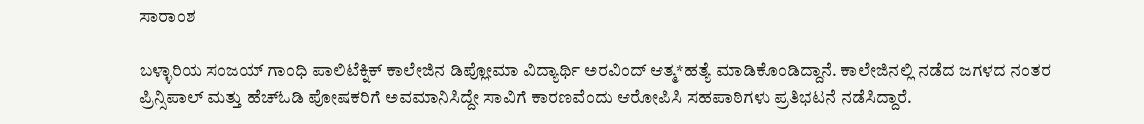ಸಾರಾಂಶ

ಬಳ್ಳಾರಿಯ ಸಂಜಯ್ ಗಾಂಧಿ ಪಾಲಿಟೆಕ್ನಿಕ್ ಕಾಲೇಜಿನ ಡಿಪ್ಲೋಮಾ ವಿದ್ಯಾರ್ಥಿ ಅರವಿಂದ್ ಆತ್ಮ*ಹತ್ಯೆ ಮಾಡಿಕೊಂಡಿದ್ದಾನೆ. ಕಾಲೇಜಿನಲ್ಲಿ ನಡೆದ ಜಗಳದ ನಂತರ ಪ್ರಿನ್ಸಿಪಾಲ್ ಮತ್ತು ಹೆಚ್‌ಓಡಿ ಪೋಷಕರಿಗೆ ಅವಮಾನಿಸಿದ್ದೇ ಸಾವಿಗೆ ಕಾರಣವೆಂದು ಆರೋಪಿಸಿ ಸಹಪಾಠಿಗಳು ಪ್ರತಿಭಟನೆ ನಡೆಸಿದ್ದಾರೆ.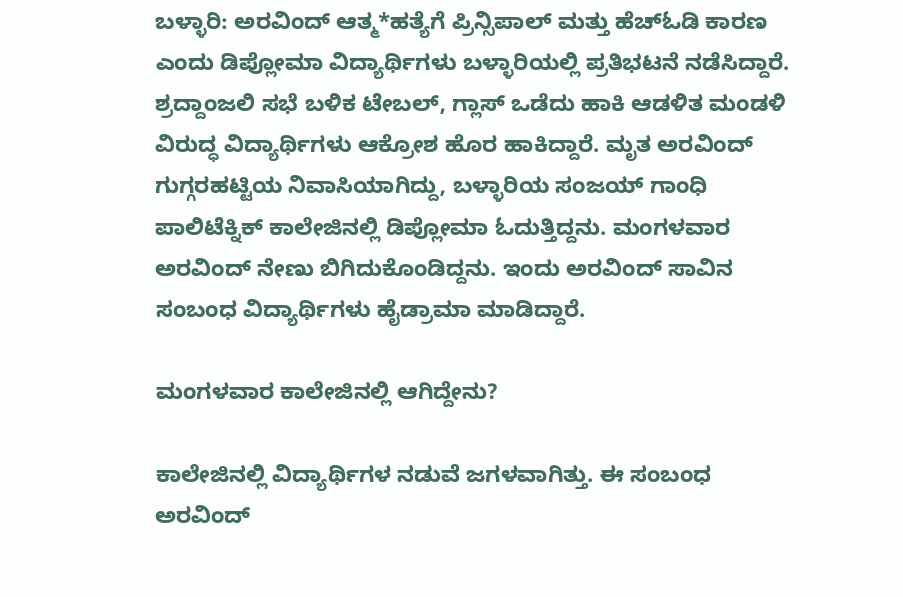ಬಳ್ಳಾರಿ: ಅರವಿಂದ್ ಆತ್ಮ*ಹತ್ಯೆಗೆ ಪ್ರಿನ್ಸಿಪಾಲ್ ಮತ್ತು ಹೆಚ್‌ಓಡಿ ಕಾರಣ ಎಂದು ಡಿಪ್ಲೋಮಾ ವಿದ್ಯಾರ್ಥಿಗಳು ಬಳ್ಳಾರಿಯಲ್ಲಿ ಪ್ರತಿಭಟನೆ ನಡೆಸಿದ್ದಾರೆ. ಶ್ರದ್ದಾಂಜಲಿ ಸಭೆ ಬಳಿಕ ಟೇಬಲ್, ಗ್ಲಾಸ್ ಒಡೆದು ಹಾಕಿ ಆಡಳಿತ ಮಂಡಳಿ ವಿರುದ್ಧ ವಿದ್ಯಾರ್ಥಿಗಳು ಆಕ್ರೋಶ ಹೊರ ಹಾಕಿದ್ದಾರೆ. ಮೃತ ಅರವಿಂದ್ ಗುಗ್ಗರಹಟ್ಟಿಯ ನಿವಾಸಿಯಾಗಿದ್ದು, ಬಳ್ಳಾರಿಯ ಸಂಜಯ್ ಗಾಂಧಿ ಪಾಲಿಟೆಕ್ನಿಕ್ ಕಾಲೇಜಿನಲ್ಲಿ ಡಿಪ್ಲೋಮಾ ಓದುತ್ತಿದ್ದನು. ಮಂಗಳವಾರ ಅರವಿಂದ್ ನೇಣು ಬಿಗಿದುಕೊಂಡಿದ್ದನು. ಇಂದು ಅರವಿಂದ್ ಸಾವಿನ ಸಂಬಂಧ ವಿದ್ಯಾರ್ಥಿಗಳು ಹೈಡ್ರಾಮಾ ಮಾಡಿದ್ದಾರೆ.

ಮಂಗಳವಾರ ಕಾಲೇಜಿನಲ್ಲಿ ಆಗಿದ್ದೇನು?

ಕಾಲೇಜಿನಲ್ಲಿ ವಿದ್ಯಾರ್ಥಿಗಳ ನಡುವೆ ಜಗಳವಾಗಿತ್ತು. ಈ ಸಂಬಂಧ ಅರವಿಂದ್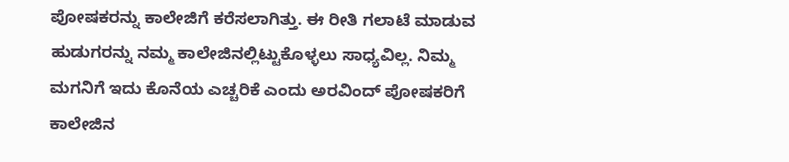ಪೋಷಕರನ್ನು ಕಾಲೇಜಿಗೆ ಕರೆಸಲಾಗಿತ್ತು. ಈ ರೀತಿ ಗಲಾಟೆ ಮಾಡುವ ಹುಡುಗರನ್ನು ನಮ್ಮ ಕಾಲೇಜಿನಲ್ಲಿಟ್ಟುಕೊಳ್ಳಲು ಸಾಧ್ಯವಿಲ್ಲ. ನಿಮ್ಮ ಮಗನಿಗೆ ಇದು ಕೊನೆಯ ಎಚ್ಚರಿಕೆ ಎಂದು ಅರವಿಂದ್ ಪೋಷಕರಿಗೆ ಕಾಲೇಜಿನ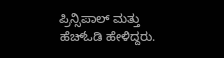ಪ್ರಿನ್ಸಿಪಾಲ್ ಮತ್ತು ಹೆಚ್‌ಓಡಿ ಹೇಳಿದ್ದರು.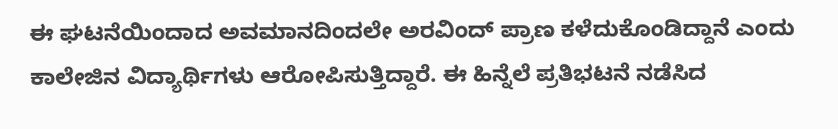ಈ ಘಟನೆಯಿಂದಾದ ಅವಮಾನದಿಂದಲೇ ಅರವಿಂದ್ ಪ್ರಾಣ ಕಳೆದುಕೊಂಡಿದ್ದಾನೆ ಎಂದು ಕಾಲೇಜಿನ ವಿದ್ಯಾರ್ಥಿಗಳು ಆರೋಪಿಸುತ್ತಿದ್ದಾರೆ. ಈ ಹಿನ್ನೆಲೆ ಪ್ರತಿಭಟನೆ ನಡೆಸಿದ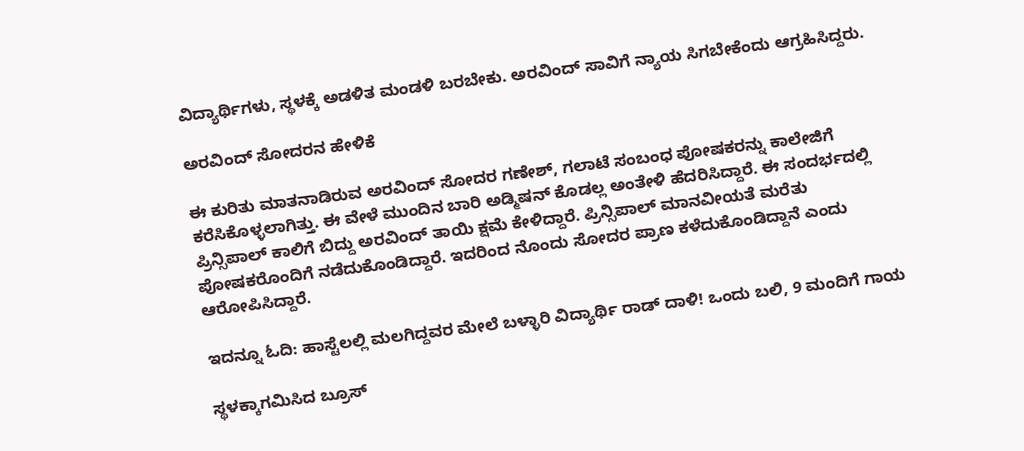ವಿದ್ಯಾರ್ಥಿಗಳು, ಸ್ಥಳಕ್ಕೆ ಅಡಳಿತ ಮಂಡಳಿ ಬರಬೇಕು. ಅರವಿಂದ್ ಸಾವಿಗೆ ನ್ಯಾಯ ಸಿಗಬೇಕೆಂದು ಆಗ್ರಹಿಸಿದ್ದರು.

ಅರವಿಂದ್ ಸೋದರನ ಹೇಳಿಕೆ

ಈ ಕುರಿತು ಮಾತನಾಡಿರುವ ಅರವಿಂದ್ ಸೋದರ ಗಣೇಶ್, ಗಲಾಟೆ ಸಂಬಂಧ ಪೋಷಕರನ್ನು ಕಾಲೇಜಿಗೆ ಕರೆಸಿಕೊಳ್ಳಲಾಗಿತ್ತು. ಈ ವೇಳೆ ಮುಂದಿನ ಬಾರಿ ಅಡ್ಮಿಷನ್ ಕೊಡಲ್ಲ ಅಂತೇಳಿ ಹೆದರಿಸಿದ್ದಾರೆ. ಈ ಸಂದರ್ಭದಲ್ಲಿ ಪ್ರಿನ್ಸಿಪಾಲ್ ಕಾಲಿಗೆ ಬಿದ್ದು ಅರವಿಂದ್ ತಾಯಿ ಕ್ಷಮೆ ಕೇಳಿದ್ದಾರೆ. ಪ್ರಿನ್ಸಿಪಾಲ್ ಮಾನವೀಯತೆ ಮರೆತು ಪೋಷಕರೊಂದಿಗೆ ನಡೆದುಕೊಂಡಿದ್ದಾರೆ. ಇದರಿಂದ ನೊಂದು ಸೋದರ ಪ್ರಾಣ ಕಳೆದುಕೊಂಡಿದ್ದಾನೆ ಎಂದು ಆರೋಪಿಸಿದ್ದಾರೆ.

ಇದನ್ನೂ ಓದಿ: ಹಾಸ್ಟೆಲಲ್ಲಿ ಮಲಗಿದ್ದವರ ಮೇಲೆ ಬಳ್ಳಾರಿ ವಿದ್ಯಾರ್ಥಿ ರಾಡ್‌ ದಾಳಿ! ಒಂದು ಬಲಿ, 9 ಮಂದಿಗೆ ಗಾಯ

ಸ್ಥಳಕ್ಕಾಗಮಿಸಿದ ಬ್ರೂಸ್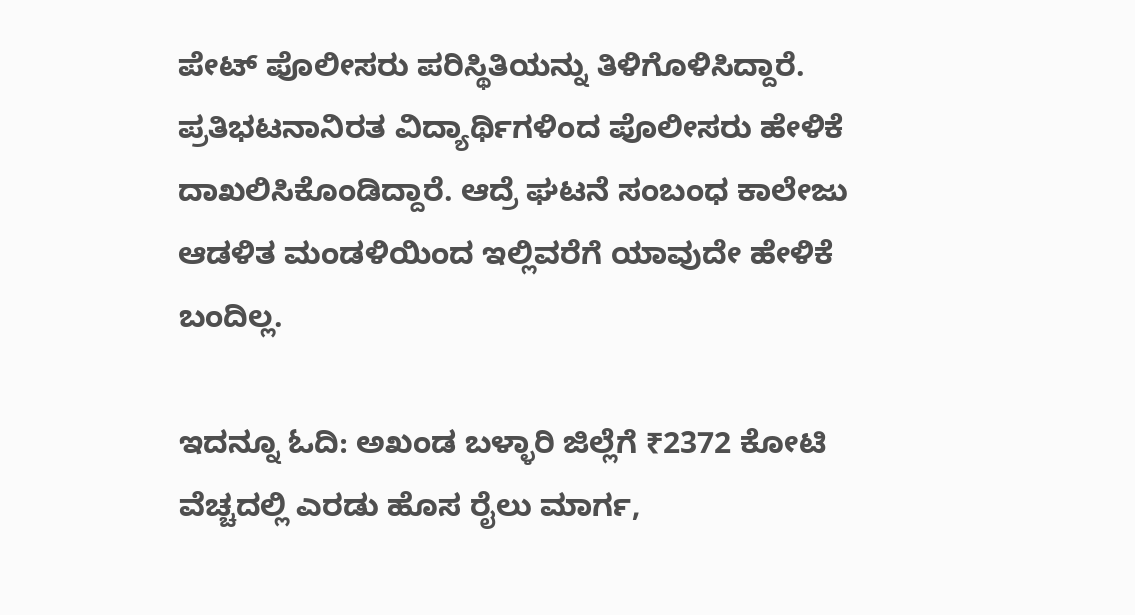ಪೇಟ್ ಪೊಲೀಸರು ಪರಿಸ್ಥಿತಿಯನ್ನು ತಿಳಿಗೊಳಿಸಿದ್ದಾರೆ. ಪ್ರತಿಭಟನಾನಿರತ ವಿದ್ಯಾರ್ಥಿಗಳಿಂದ ಪೊಲೀಸರು ಹೇಳಿಕೆ ದಾಖಲಿಸಿಕೊಂಡಿದ್ದಾರೆ. ಆದ್ರೆ ಘಟನೆ ಸಂಬಂಧ ಕಾಲೇಜು ಆಡಳಿತ ಮಂಡಳಿಯಿಂದ ಇಲ್ಲಿವರೆಗೆ ಯಾವುದೇ ಹೇಳಿಕೆ ಬಂದಿಲ್ಲ.

ಇದನ್ನೂ ಓದಿ: ಅಖಂಡ ಬಳ್ಳಾರಿ ಜಿಲ್ಲೆಗೆ ₹2372 ಕೋಟಿ ವೆಚ್ಚದಲ್ಲಿ ಎರಡು ಹೊಸ ರೈಲು ಮಾರ್ಗ,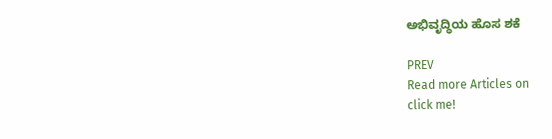ಅಭಿವೃದ್ಧಿಯ ಹೊಸ ಶಕೆ

PREV
Read more Articles on
click me!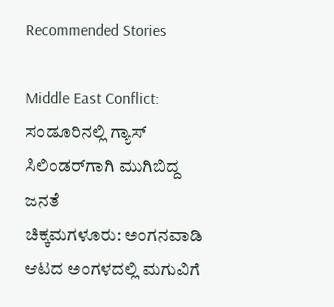Recommended Stories

Middle East Conflict: ಸಂಡೂರಿನಲ್ಲಿ ಗ್ಯಾಸ್ ಸಿಲಿಂಡರ್‌ಗಾಗಿ ಮುಗಿಬಿದ್ದ ಜನತೆ
ಚಿಕ್ಕಮಗಳೂರು: ಅಂಗನವಾಡಿ ಆಟದ ಅಂಗಳದಲ್ಲಿ ಮಗುವಿಗೆ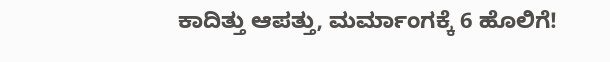ಕಾದಿತ್ತು ಆಪತ್ತು, ಮರ್ಮಾಂಗಕ್ಕೆ 6 ಹೊಲಿಗೆ!